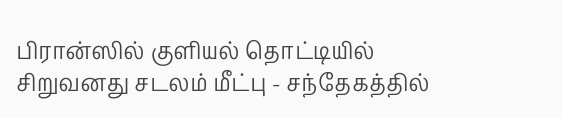பிரான்ஸில் குளியல் தொட்டியில் சிறுவனது சடலம் மீட்பு - சந்தேகத்தில்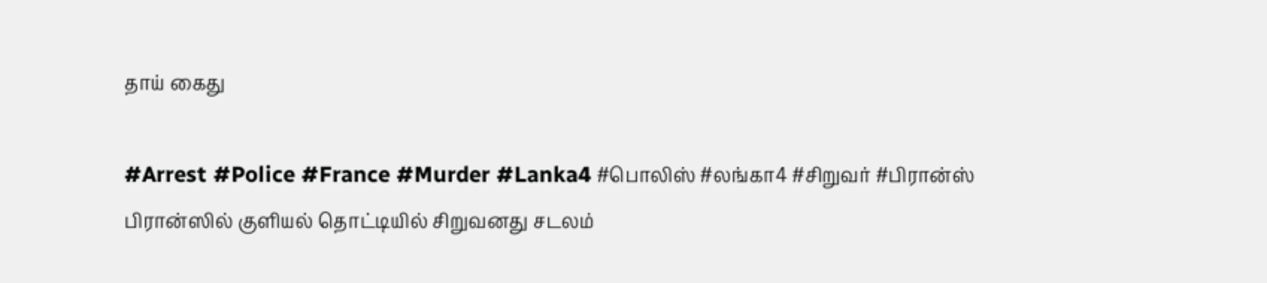தாய் கைது

#Arrest #Police #France #Murder #Lanka4 #பொலிஸ் #லங்கா4 #சிறுவர் #பிரான்ஸ்
பிரான்ஸில் குளியல் தொட்டியில் சிறுவனது சடலம்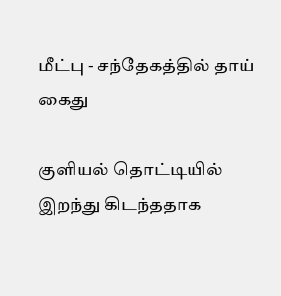மீட்பு - சந்தேகத்தில் தாய் கைது

குளியல் தொட்டியில் இறந்து கிடந்ததாக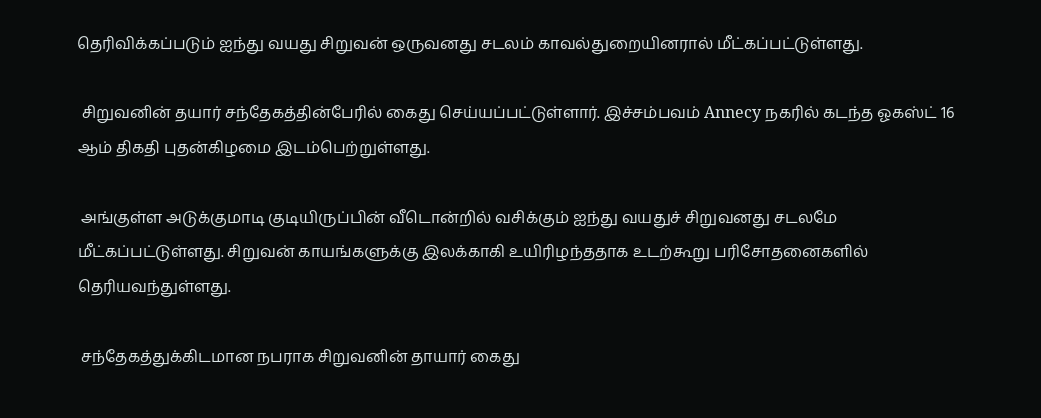தெரிவிக்கப்படும் ஐந்து வயது சிறுவன் ஒருவனது சடலம் காவல்துறையினரால் மீட்கப்பட்டுள்ளது.

 சிறுவனின் தயார் சந்தேகத்தின்பேரில் கைது செய்யப்பட்டுள்ளார். இச்சம்பவம் Annecy நகரில் கடந்த ஓகஸ்ட் 16 ஆம் திகதி புதன்கிழமை இடம்பெற்றுள்ளது.

 அங்குள்ள அடுக்குமாடி குடியிருப்பின் வீடொன்றில் வசிக்கும் ஐந்து வயதுச் சிறுவனது சடலமே மீட்கப்பட்டுள்ளது. சிறுவன் காயங்களுக்கு இலக்காகி உயிரிழந்ததாக உடற்கூறு பரிசோதனைகளில் தெரியவந்துள்ளது.

 சந்தேகத்துக்கிடமான நபராக சிறுவனின் தாயார் கைது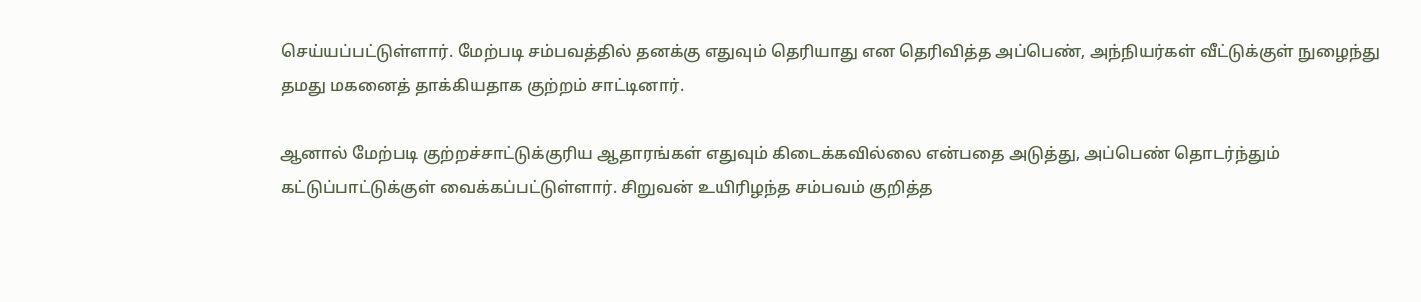செய்யப்பட்டுள்ளார். மேற்படி சம்பவத்தில் தனக்கு எதுவும் தெரியாது என தெரிவித்த அப்பெண், அந்நியர்கள் வீட்டுக்குள் நுழைந்து தமது மகனைத் தாக்கியதாக குற்றம் சாட்டினார்.

ஆனால் மேற்படி குற்றச்சாட்டுக்குரிய ஆதாரங்கள் எதுவும் கிடைக்கவில்லை என்பதை அடுத்து, அப்பெண் தொடர்ந்தும் கட்டுப்பாட்டுக்குள் வைக்கப்பட்டுள்ளார். சிறுவன் உயிரிழந்த சம்பவம் குறித்த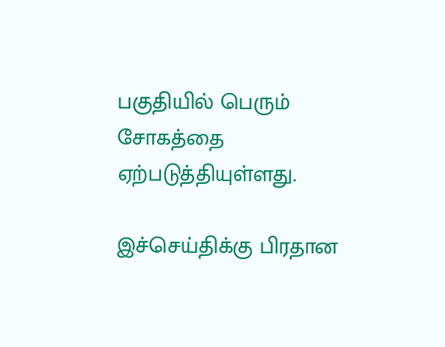பகுதியில் பெரும் சோகத்தை ஏற்படுத்தியுள்ளது.

இச்செய்திக்கு பிரதான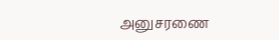அனுசரணை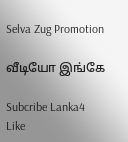Selva Zug Promotion

வீடியோ இங்கே

Subcribe Lanka4
Like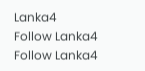Lanka4
Follow Lanka4
Follow Lanka4